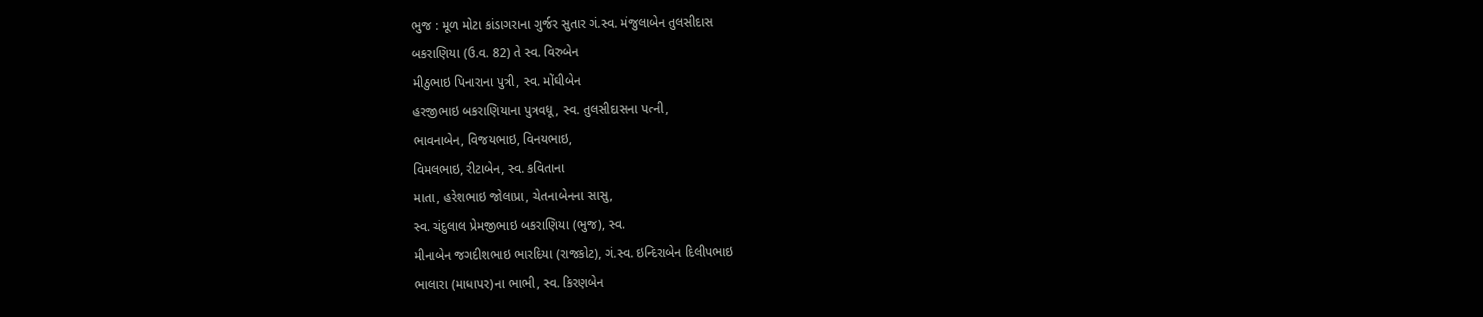ભુજ : મૂળ મોટા કાંડાગરાના ગુર્જર સુતાર ગં.સ્વ. મંજુલાબેન તુલસીદાસ
બકરાણિયા (ઉ.વ. 82) તે સ્વ. વિરુબેન
મીઠુભાઇ પિનારાના પુત્રી, સ્વ. મોંઘીબેન
હરજીભાઇ બકરાણિયાના પુત્રવધૂ, સ્વ. તુલસીદાસના પત્ની,
ભાવનાબેન, વિજયભાઇ, વિનયભાઇ,
વિમલભાઇ, રીટાબેન, સ્વ. કવિતાના
માતા, હરેશભાઇ જોલાપ્રા, ચેતનાબેનના સાસુ,
સ્વ. ચંદુલાલ પ્રેમજીભાઇ બકરાણિયા (ભુજ), સ્વ.
મીનાબેન જગદીશભાઇ ભારદિયા (રાજકોટ), ગં.સ્વ. ઇન્દિરાબેન દિલીપભાઇ
ભાલારા (માધાપર)ના ભાભી, સ્વ. કિરણબેન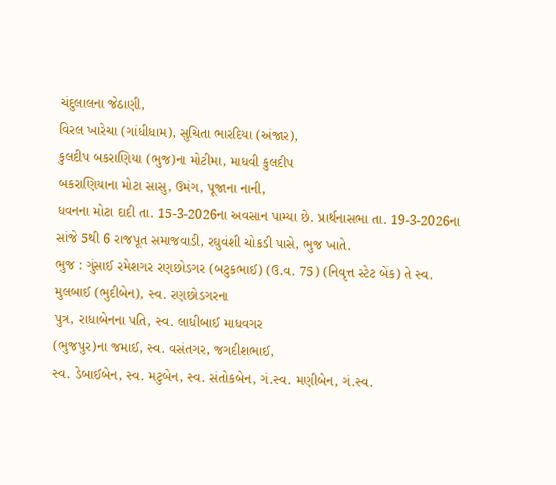ચંદુલાલના જેઠાણી,
વિરલ ખારેચા (ગાંધીધામ), સુચિતા ભારદિયા (અંજાર),
કુલદીપ બકરાણિયા (ભુજ)ના મોટીમા, માધવી કુલદીપ
બકરાણિયાના મોટા સાસુ, ઉમંગ, પૂજાના નાની,
ધવનના મોટા દાદી તા. 15-3-2026ના અવસાન પામ્યા છે. પ્રાર્થનાસભા તા. 19-3-2026ના સાંજે 5થી 6 રાજપૂત સમાજવાડી, રઘુવંશી ચોકડી પાસે, ભુજ ખાતે.
ભુજ : ગુંસાઈ રમેશગર રણછોડગર (બટુકભાઈ) (ઉ.વ. 75) (નિવૃત્ત સ્ટેટ બેંક) તે સ્વ.
મુલબાઈ (ભુદીબેન), સ્વ. રણછોડગરના
પુત્ર, રાધાબેનના પતિ, સ્વ. લાધીબાઈ માધવગર
(ભુજપુર)ના જમાઈ, સ્વ. વસંતગર, જગદીશભાઈ,
સ્વ. ડેબાઈબેન, સ્વ. મટુબેન, સ્વ. સંતોકબેન, ગં.સ્વ. મણીબેન, ગં.સ્વ.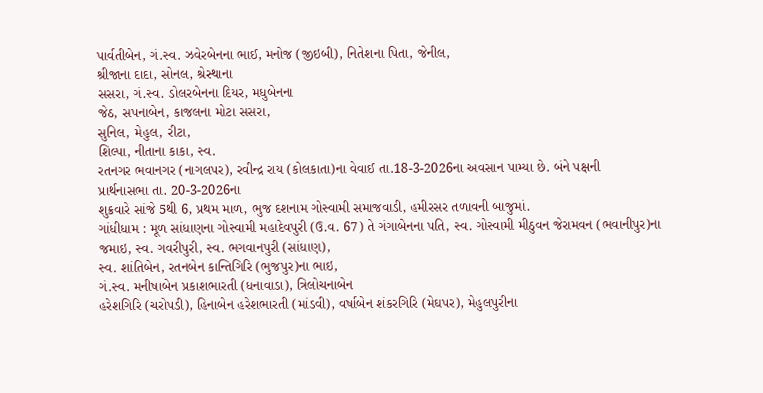પાર્વતીબેન, ગં.સ્વ. ઝવેરબેનના ભાઈ, મનોજ (જીઇબી), નિતેશના પિતા, જેનીલ,
શ્રીજાના દાદા, સોનલ, શ્રેસ્થાના
સસરા, ગં.સ્વ. ડોલરબેનના દિયર, મધુબેનના
જેઠ, સપનાબેન, કાજલના મોટા સસરા,
સુનિલ, મેહુલ, રીટા,
શિલ્પા, નીતાના કાકા, સ્વ.
રતનગર ભવાનગર (નાગલપર), રવીન્દ્ર રાય (કોલકાતા)ના વેવાઈ તા.18-3-2026ના અવસાન પામ્યા છે. બંને પક્ષની
પ્રાર્થનાસભા તા. 20-3-2026ના
શુક્રવારે સાંજે 5થી 6, પ્રથમ માળ, ભુજ દશનામ ગોસ્વામી સમાજવાડી, હમીરસર તળાવની બાજુમાં.
ગાંધીધામ : મૂળ સાંધાણના ગોસ્વામી મહાદેવપુરી (ઉ.વ. 67) તે ગંગાબેનના પતિ, સ્વ. ગોસ્વામી મીઠુવન જેરામવન (ભવાનીપુર)ના
જમાઇ, સ્વ. ગવરીપુરી, સ્વ. ભગવાનપુરી (સાંધાણ),
સ્વ. શાંતિબેન, રતનબેન કાન્તિગિરિ (ભુજપુર)ના ભાઇ,
ગં.સ્વ. મનીષાબેન પ્રકાશભારતી (ધનાવાડા), ત્રિલોચનાબેન
હરેશગિરિ (ચરોપડી), હિનાબેન હરેશભારતી (માંડવી), વર્ષાબેન શંકરગિરિ (મેઘપર), મેહુલપુરીના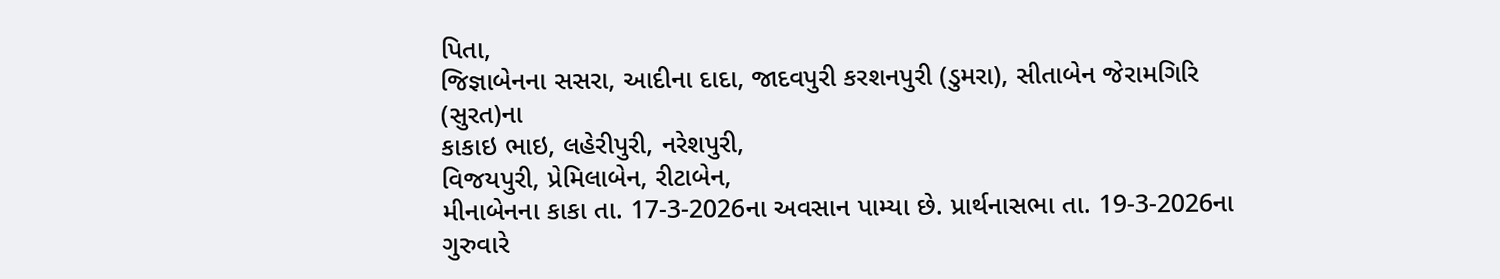પિતા,
જિજ્ઞાબેનના સસરા, આદીના દાદા, જાદવપુરી કરશનપુરી (ડુમરા), સીતાબેન જેરામગિરિ (સુરત)ના
કાકાઇ ભાઇ, લહેરીપુરી, નરેશપુરી,
વિજયપુરી, પ્રેમિલાબેન, રીટાબેન,
મીનાબેનના કાકા તા. 17-3-2026ના અવસાન પામ્યા છે. પ્રાર્થનાસભા તા. 19-3-2026ના ગુરુવારે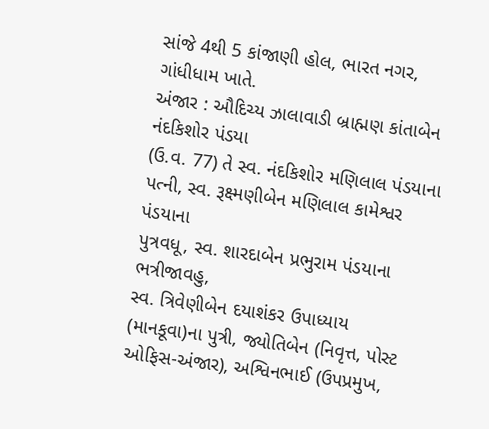સાંજે 4થી 5 કાંજાણી હોલ, ભારત નગર, ગાંધીધામ ખાતે.
અંજાર : ઔદિચ્ય ઝાલાવાડી બ્રાહ્મણ કાંતાબેન નંદકિશોર પંડયા
(ઉ.વ. 77) તે સ્વ. નંદકિશોર મણિલાલ પંડયાના
પત્ની, સ્વ. રૂક્ષ્મણીબેન મણિલાલ કામેશ્વર પંડયાના
પુત્રવધૂ, સ્વ. શારદાબેન પ્રભુરામ પંડયાના ભત્રીજાવહુ,
સ્વ. ત્રિવેણીબેન દયાશંકર ઉપાધ્યાય (માનકૂવા)ના પુત્રી, જ્યોતિબેન (નિવૃત્ત, પોસ્ટ ઓફિસ-અંજાર), અશ્વિનભાઈ (ઉપપ્રમુખ,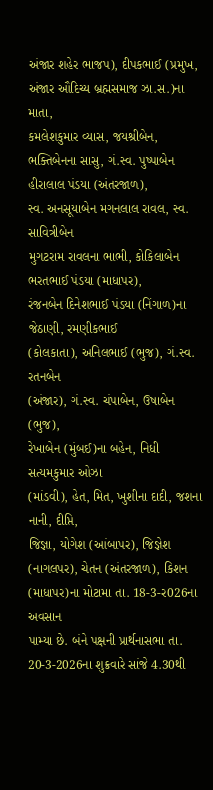અંજાર શહેર ભાજપ), દીપકભાઈ (પ્રમુખ, અંજાર ઔદિચ્ય બ્રહ્મસમાજ ઝા.સ.)ના માતા,
કમલેશકુમાર વ્યાસ, જયશ્રીબેન, ભક્તિબેનના સાસુ, ગં.સ્વ. પુષ્પાબેન હીરાલાલ પંડયા (અંતરજાળ),
સ્વ. અનસૂયાબેન મગનલાલ રાવલ, સ્વ. સાવિત્રીબેન
મુગટરામ રાવલના ભાભી, કોકિલાબેન ભરતભાઈ પંડયા (માધાપર),
રંજનબેન દિનેશભાઈ પંડયા (નિંગાળ)ના જેઠાણી, રમણીકભાઈ
(કોલકાતા), અનિલભાઈ (ભુજ), ગં.સ્વ. રતનબેન
(અંજાર), ગં.સ્વ. ચંપાબેન, ઉષાબેન (ભુજ),
રેખાબેન (મુંબઈ)ના બહેન, નિધી સત્યમકુમાર ઓઝા
(માંડવી), હેત, મિત, ખુશીના દાદી, જશના નાની, દીપ્તિ,
જિજ્ઞા, યોગેશ (આંબાપર), જિજ્ઞેશ (નાગલપર), ચેતન (અંતરજાળ), કિશન (માધાપર)ના મોટામા તા. 18-3-ર026ના અવસાન
પામ્યા છે. બંને પક્ષની પ્રાર્થનાસભા તા. 20-3-2026ના શુક્રવારે સાંજે 4.30થી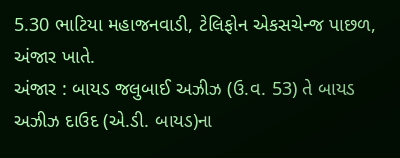5.30 ભાટિયા મહાજનવાડી, ટેલિફોન એકસચેન્જ પાછળ, અંજાર ખાતે.
અંજાર : બાયડ જલુબાઈ અઝીઝ (ઉ.વ. 53) તે બાયડ અઝીઝ દાઉદ (એ.ડી. બાયડ)ના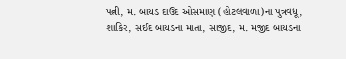પત્ની, મ. બાયડ દાઉદ ઓસમાણ (હોટલવાળા)ના પુત્રવધૂ,
શાકિર, સઈદ બાયડના માતા, સાજીદ, મ. મજીદ બાયડના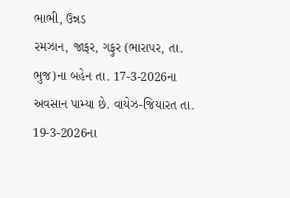ભાભી, ઉન્નડ
રમઝાન, જાફર, ગફુર (ભારાપર, તા. ભુજ)ના બહેન તા. 17-3-2026ના અવસાન પામ્યા છે. વાયેઝ-જિયારત તા. 19-3-2026ના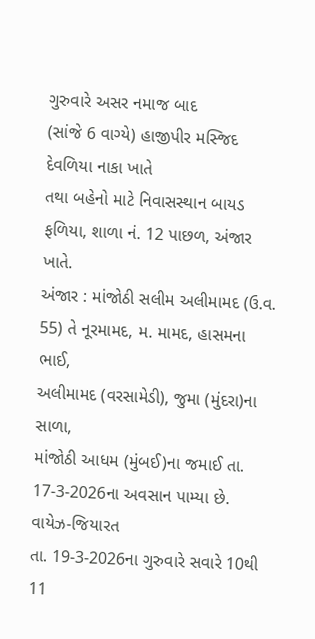ગુરુવારે અસર નમાજ બાદ
(સાંજે 6 વાગ્યે) હાજીપીર મસ્જિદ દેવળિયા નાકા ખાતે
તથા બહેનો માટે નિવાસસ્થાન બાયડ ફળિયા, શાળા નં. 12 પાછળ, અંજાર ખાતે.
અંજાર : માંજોઠી સલીમ અલીમામદ (ઉ.વ. 55) તે નૂરમામદ, મ. મામદ, હાસમના ભાઈ,
અલીમામદ (વરસામેડી), જુમા (મુંદરા)ના સાળા,
માંજોઠી આધમ (મુંબઈ)ના જમાઈ તા. 17-3-2026ના અવસાન પામ્યા છે. વાયેઝ-જિયારત
તા. 19-3-2026ના ગુરુવારે સવારે 10થી 11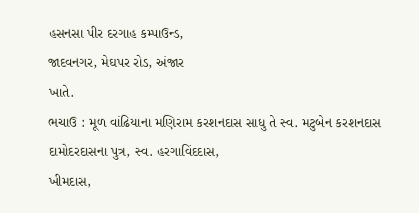હસનસા પીર દરગાહ કમ્પાઉન્ડ,
જાદવનગર, મેઘપર રોડ, અંજાર
ખાતે.
ભચાઉ : મૂળ વાંઢિયાના મણિરામ કરશનદાસ સાધુ તે સ્વ. મટુબેન કરશનદાસ
દામોદરદાસના પુત્ર, સ્વ. હરગાવિંદદાસ,
ખીમદાસ,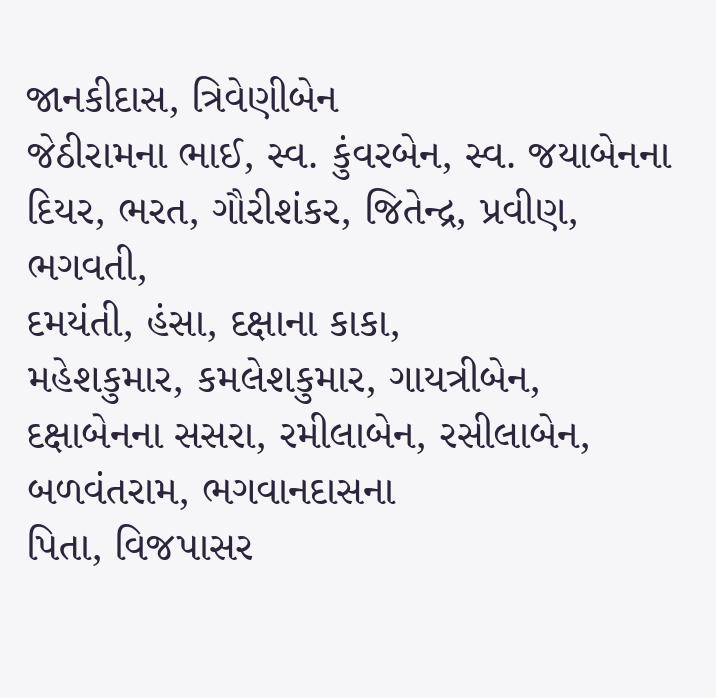જાનકીદાસ, ત્રિવેણીબેન
જેઠીરામના ભાઈ, સ્વ. કુંવરબેન, સ્વ. જયાબેનના
દિયર, ભરત, ગૌરીશંકર, જિતેન્દ્ર, પ્રવીણ, ભગવતી,
દમયંતી, હંસા, દક્ષાના કાકા,
મહેશકુમાર, કમલેશકુમાર, ગાયત્રીબેન,
દક્ષાબેનના સસરા, રમીલાબેન, રસીલાબેન, બળવંતરામ, ભગવાનદાસના
પિતા, વિજપાસર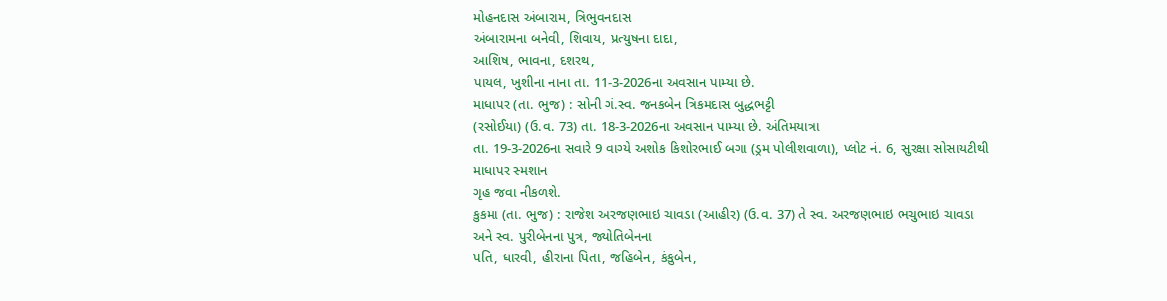મોહનદાસ અંબારામ, ત્રિભુવનદાસ
અંબારામના બનેવી, શિવાય, પ્રત્યુષના દાદા,
આશિષ, ભાવના, દશરથ,
પાયલ, ખુશીના નાના તા. 11-3-2026ના અવસાન પામ્યા છે.
માધાપર (તા. ભુજ) : સોની ગં.સ્વ. જનકબેન ત્રિકમદાસ બુદ્ધભટ્ટી
(રસોઈયા) (ઉ.વ. 73) તા. 18-3-2026ના અવસાન પામ્યા છે. અંતિમયાત્રા
તા. 19-3-2026ના સવારે 9 વાગ્યે અશોક કિશોરભાઈ બગા (ડ્રમ પોલીશવાળા), પ્લોટ નં. 6, સુરક્ષા સોસાયટીથી માધાપર સ્મશાન
ગૃહ જવા નીકળશે.
કુકમા (તા. ભુજ) : રાજેશ અરજણભાઇ ચાવડા (આહીર) (ઉ.વ. 37) તે સ્વ. અરજણભાઇ ભચુભાઇ ચાવડા
અને સ્વ. પુરીબેનના પુત્ર, જ્યોતિબેનના
પતિ, ધારવી, હીરાના પિતા, જહિબેન, કંકુબેન,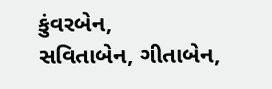કુંવરબેન,
સવિતાબેન, ગીતાબેન,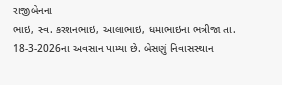રાજીબેનના
ભાઇ, સ્વ. કરશનભાઇ, આલાભાઇ, ધમાભાઇના ભત્રીજા તા. 18-3-2026ના અવસાન પામ્યા છે. બેસણું નિવાસસ્થાન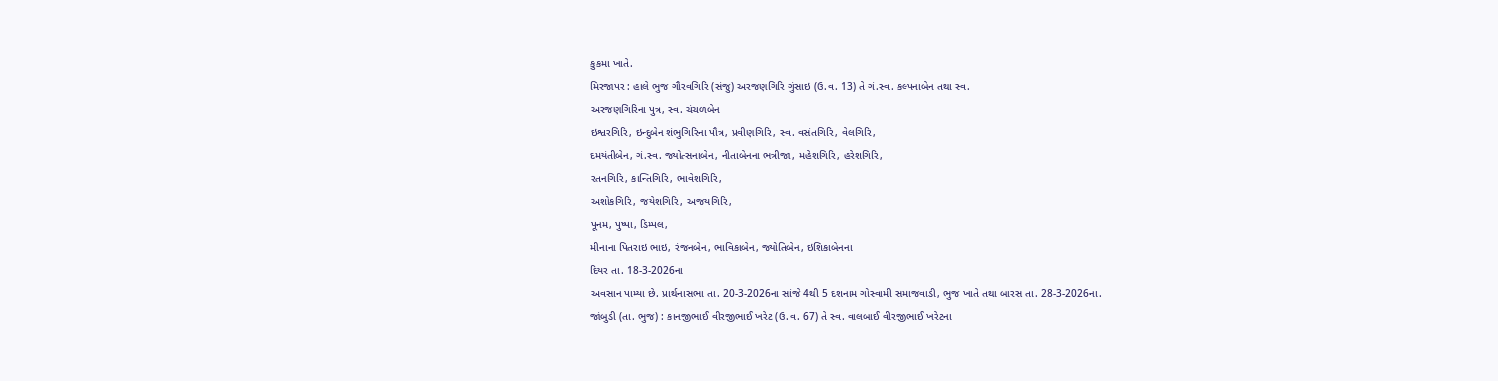કુકમા ખાતે.
મિરજાપર : હાલે ભુજ ગૌરવગિરિ (સંજુ) અરજણગિરિ ગુંસાઇ (ઉ.વ. 13) તે ગં.સ્વ. કલ્પનાબેન તથા સ્વ.
અરજણગિરિના પુત્ર, સ્વ. ચંચળબેન
ઇશ્વરગિરિ, ઇન્દુબેન શંભુગિરિના પૌત્ર, પ્રવીણગિરિ, સ્વ. વસંતગિરિ, વેલગિરિ,
દમયંતીબેન, ગં.સ્વ. જ્યોત્સનાબેન, નીતાબેનના ભત્રીજા, મહેશગિરિ, હરેશગિરિ,
રતનગિરિ, કાન્તિગિરિ, ભાવેશગિરિ,
અશોકગિરિ, જયેશગિરિ, અજયગિરિ,
પૂનમ, પુષ્પા, ડિમ્પલ,
મીનાના પિતરાઇ ભાઇ, રંજનબેન, ભાવિકાબેન, જ્યોતિબેન, ઇશિકાબેનના
દિયર તા. 18-3-2026ના
અવસાન પામ્યા છે. પ્રાર્થનાસભા તા. 20-3-2026ના સાંજે 4થી 5 દશનામ ગોસ્વામી સમાજવાડી, ભુજ ખાતે તથા બારસ તા. 28-3-2026ના.
જાંબુડી (તા. ભુજ) : કાનજીભાઈ વીરજીભાઈ ખરેટ (ઉ.વ. 67) તે સ્વ. વાલબાઈ વીરજીભાઈ ખરેટના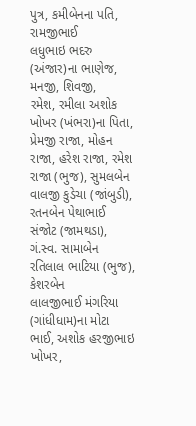પુત્ર, કમીબેનના પતિ, રામજીભાઈ
લધુભાઇ ભદરુ (અંજાર)ના ભાણેજ, મનજી, શિવજી,
રમેશ, રમીલા અશોક ખોખર (ખંભરા)ના પિતા,
પ્રેમજી રાજા, મોહન રાજા, હરેશ રાજા, રમેશ રાજા (ભુજ), સુમલબેન
વાલજી કુડેચા (જાંબુડી), રતનબેન પેથાભાઈ સંજોટ (જામથડા),
ગં.સ્વ. સામાબેન રતિલાલ ભાટિયા (ભુજ), કેશરબેન
લાલજીભાઈ મંગરિયા (ગાંધીધામ)ના મોટા ભાઈ, અશોક હરજીભાઇ ખોખર,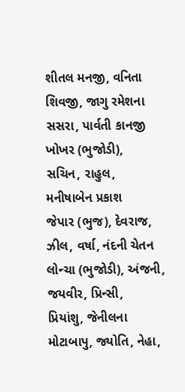શીતલ મનજી, વનિતા શિવજી, જાગુ રમેશના સસરા, પાર્વતી કાનજી ખોખર (ભુજોડી),
સચિન, રાહુલ, મનીષાબેન પ્રકાશ
જેપાર (ભુજ), દેવરાજ, ઝીલ, વર્ષા, નંદની ચેતન લોન્ચા (ભુજોડી), અંજની, જયવીર, પ્રિન્સી,
પ્રિયાંશુ, જેનીલના મોટાબાપુ, જ્યોતિ, નેહા,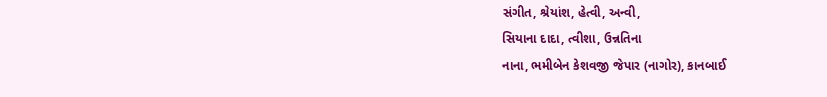સંગીત, શ્રેયાંશ, હેત્વી, અન્વી,
સિયાના દાદા, ત્વીશા, ઉન્નતિના
નાના, ભમીબેન કેશવજી જેપાર (નાગોર), કાનબાઈ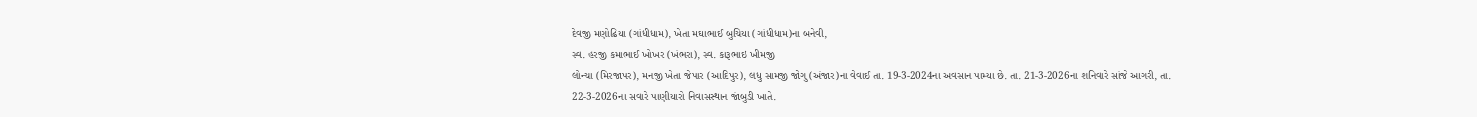દેવજી મણોઢિયા (ગાંધીધામ), ખેતા મઘાભાઈ બુચિયા (ગાંધીધામ)ના બનેવી,
સ્વ. હરજી કમાભાઈ ખોખર (ખંભરા), સ્વ. કારૂભાઇ ખીમજી
લોન્ચા (મિરજાપર), મનજી ખેતા જેપાર (આદિપુર), લધુ સામજી જોગુ (અંજાર)ના વેવાઈ તા. 19-3-2024ના અવસાન પામ્યા છે. તા. 21-3-2026ના શનિવારે સાંજે આગરી, તા. 22-3-2026ના સવારે પાણીયારો નિવાસસ્થાન જાંબુડી ખાતે.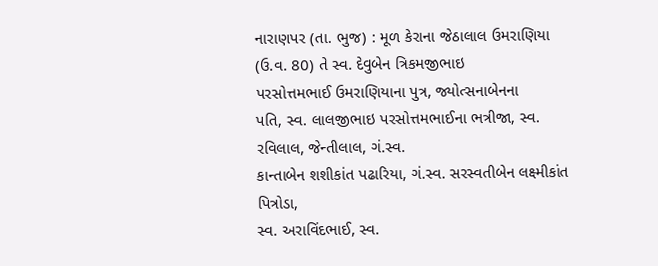નારાણપર (તા. ભુજ) : મૂળ કેરાના જેઠાલાલ ઉમરાણિયા (ઉ.વ. 80) તે સ્વ. દેવુબેન ત્રિકમજીભાઇ
પરસોત્તમભાઈ ઉમરાણિયાના પુત્ર, જ્યોત્સનાબેનના
પતિ, સ્વ. લાલજીભાઇ પરસોત્તમભાઈના ભત્રીજા, સ્વ. રવિલાલ, જેન્તીલાલ, ગં.સ્વ.
કાન્તાબેન શશીકાંત પઢારિયા, ગં.સ્વ. સરસ્વતીબેન લક્ષ્મીકાંત પિત્રોડા,
સ્વ. અરાવિંદભાઈ, સ્વ.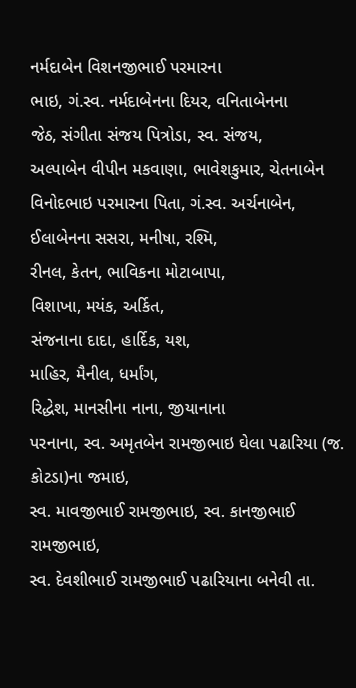નર્મદાબેન વિશનજીભાઈ પરમારના
ભાઇ, ગં.સ્વ. નર્મદાબેનના દિયર, વનિતાબેનના
જેઠ, સંગીતા સંજય પિત્રોડા, સ્વ. સંજય,
અલ્પાબેન વીપીન મકવાણા, ભાવેશકુમાર, ચેતનાબેન વિનોદભાઇ પરમારના પિતા, ગં.સ્વ. અર્ચનાબેન,
ઈલાબેનના સસરા, મનીષા, રશ્મિ,
રીનલ, કેતન, ભાવિકના મોટાબાપા,
વિશાખા, મયંક, અર્કિત,
સંજનાના દાદા, હાર્દિક, યશ,
માહિર, મૈનીલ, ધર્માંગ,
રિદ્ધેશ, માનસીના નાના, જીયાનાના
પરનાના, સ્વ. અમૃતબેન રામજીભાઇ ઘેલા પઢારિયા (જ. કોટડા)ના જમાઇ,
સ્વ. માવજીભાઈ રામજીભાઇ, સ્વ. કાનજીભાઈ રામજીભાઇ,
સ્વ. દેવશીભાઈ રામજીભાઈ પઢારિયાના બનેવી તા.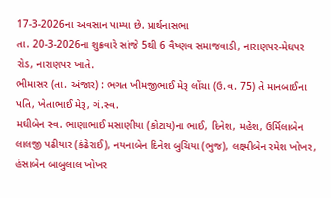17-3-2026ના અવસાન પામ્યા છે. પ્રાર્થનાસભા
તા. 20-3-2026ના શુક્રવારે સાંજે 5થી 6 વૈષ્ણવ સમાજવાડી, નારાણપર-મેઘપર રોડ, નારાણપર ખાતે.
ભીમાસર (તા. અંજાર) : ભગત ખીમજીભાઈ મેરૂ લોંચા (ઉ.વ. 75) તે માનબાઈના પતિ, ખેતાભાઈ મેરૂ, ગં.સ્વ.
મઘીબેન સ્વ. ભાણાભાઈ મસાણીયા (કોટાય)ના ભાઈ, દિનેશ, મહેશ, ઉર્મિલાબેન લાલજી પઢીયાર (કંઢેરાઈ), નયનાબેન દિનેશ બુચિયા (ભુજ), લક્ષ્મીબેન રમેશ ખોખર,
હંસાબેન બાબુલાલ ખોખર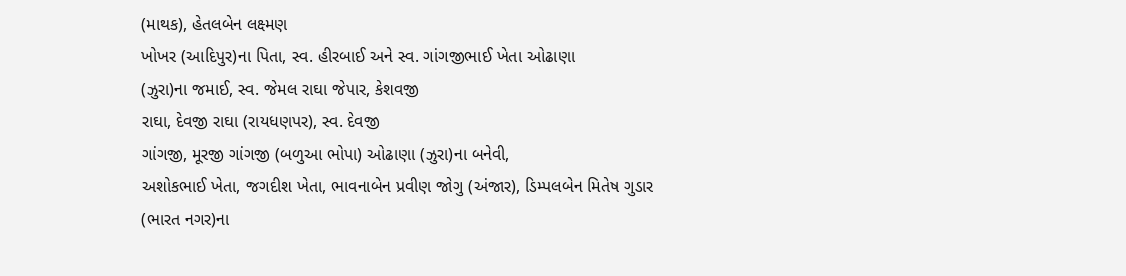(માથક), હેતલબેન લક્ષ્મણ
ખોખર (આદિપુર)ના પિતા, સ્વ. હીરબાઈ અને સ્વ. ગાંગજીભાઈ ખેતા ઓઢાણા
(ઝુરા)ના જમાઈ, સ્વ. જેમલ રાઘા જેપાર, કેશવજી
રાઘા, દેવજી રાઘા (રાયધણપર), સ્વ. દેવજી
ગાંગજી, મૂરજી ગાંગજી (બળુઆ ભોપા) ઓઢાણા (ઝુરા)ના બનેવી,
અશોકભાઈ ખેતા, જગદીશ ખેતા, ભાવનાબેન પ્રવીણ જોગુ (અંજાર), ડિમ્પલબેન મિતેષ ગુડાર
(ભારત નગર)ના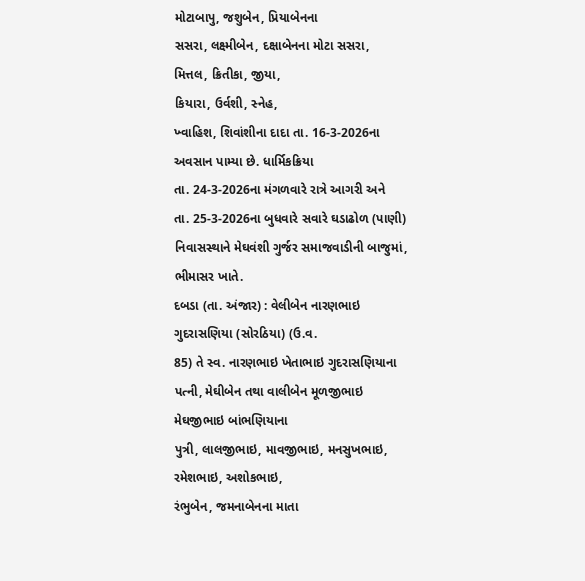મોટાબાપુ, જશુબેન, પ્રિયાબેનના
સસરા, લક્ષ્મીબેન, દક્ષાબેનના મોટા સસરા,
મિત્તલ, ક્રિતીકા, જીયા,
કિયારા, ઉર્વશી, સ્નેહ,
ખ્વાહિશ, શિવાંશીના દાદા તા. 16-3-2026ના અવસાન પામ્યા છે. ધાર્મિકક્રિયા
તા. 24-3-2026ના મંગળવારે રાત્રે આગરી અને
તા. 25-3-2026ના બુધવારે સવારે ઘડાઢોળ (પાણી)
નિવાસસ્થાને મેઘવંશી ગુર્જર સમાજવાડીની બાજુમાં,
ભીમાસર ખાતે.
દબડા (તા. અંજાર) : વેલીબેન નારણભાઇ ગુદરાસણિયા (સોરઠિયા) (ઉ.વ.
85) તે સ્વ. નારણભાઇ ખેતાભાઇ ગુદરાસણિયાના
પત્ની, મેઘીબેન તથા વાલીબેન મૂળજીભાઇ મેઘજીભાઇ બાંભણિયાના
પુત્રી, લાલજીભાઇ, માવજીભાઇ, મનસુખભાઇ, રમેશભાઇ, અશોકભાઇ,
રંભુબેન, જમનાબેનના માતા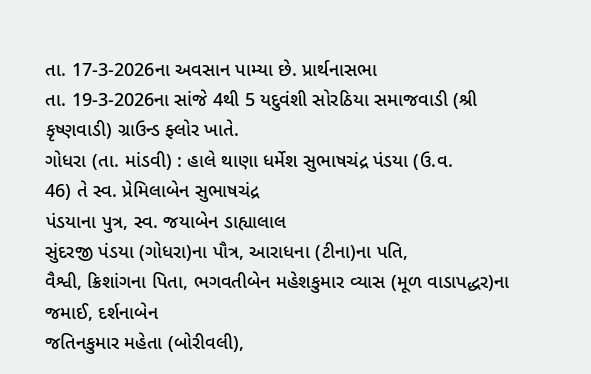તા. 17-3-2026ના અવસાન પામ્યા છે. પ્રાર્થનાસભા
તા. 19-3-2026ના સાંજે 4થી 5 યદુવંશી સોરઠિયા સમાજવાડી (શ્રી કૃષ્ણવાડી) ગ્રાઉન્ડ ફ્લોર ખાતે.
ગોધરા (તા. માંડવી) : હાલે થાણા ધર્મેશ સુભાષચંદ્ર પંડયા (ઉ.વ.
46) તે સ્વ. પ્રેમિલાબેન સુભાષચંદ્ર
પંડયાના પુત્ર, સ્વ. જયાબેન ડાહ્યાલાલ
સુંદરજી પંડયા (ગોધરા)ના પૌત્ર, આરાધના (ટીના)ના પતિ,
વૈશ્વી, ક્રિશાંગના પિતા, ભગવતીબેન મહેશકુમાર વ્યાસ (મૂળ વાડાપદ્ધર)ના જમાઈ, દર્શનાબેન
જતિનકુમાર મહેતા (બોરીવલી),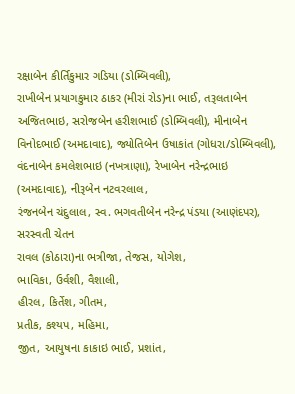રક્ષાબેન કીર્તિકુમાર ગડિયા (ડોમ્બિવલી),
રાખીબેન પ્રયાગકુમાર ઠાકર (મીરાં રોડ)ના ભાઈ, તરૂલતાબેન
અજિતભાઇ, સરોજબેન હરીશભાઈ (ડોમ્બિવલી), મીનાબેન વિનોદભાઈ (અમદાવાદ), જ્યોતિબેન ઉષાકાંત (ગોધરા/ડોમ્બિવલી),
વંદનાબેન કમલેશભાઇ (નખત્રાણા), રેખાબેન નરેન્દ્રભાઇ
(અમદાવાદ), નીરૂબેન નટવરલાલ,
રંજનબેન ચંદુલાલ, સ્વ. ભગવતીબેન નરેન્દ્ર પંડયા (આણંદપર), સરસ્વતી ચેતન
રાવલ (કોઠારા)ના ભત્રીજા, તેજસ, યોગેશ,
ભાવિકા, ઉર્વશી, વૈશાલી,
હીરલ, કિર્તેશ, ગીતમ,
પ્રતીક, કશ્યપ, મહિમા,
જીત, આયુષના કાકાઇ ભાઈ, પ્રશાંત,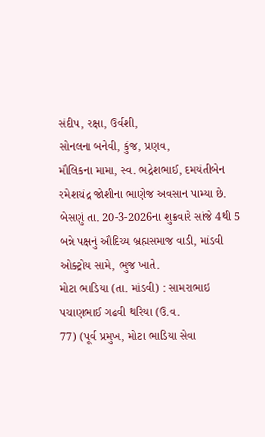સંદીપ, રક્ષા, ઉર્વશી,
સોનલના બનેવી, કુંજ, પ્રણવ,
મૌલિકના મામા, સ્વ. ભદ્રેશભાઈ, દમયંતીબેન રમેશચંદ્ર જોશીના ભાણેજ અવસાન પામ્યા છે. બેસણું તા. 20-3-2026ના શુક્રવારે સાંજે 4થી 5 બન્ને પક્ષનું ઔદિચ્ય બ્રહ્મસમાજ વાડી, માંડવી
ઓક્ટ્રોય સામે, ભુજ ખાતે.
મોટા ભાડિયા (તા. માંડવી) : સામરાભાઇ પચાણભાઈ ગઢવી થરિયા (ઉ.વ.
77) (પૂર્વ પ્રમુખ, મોટા ભાડિયા સેવા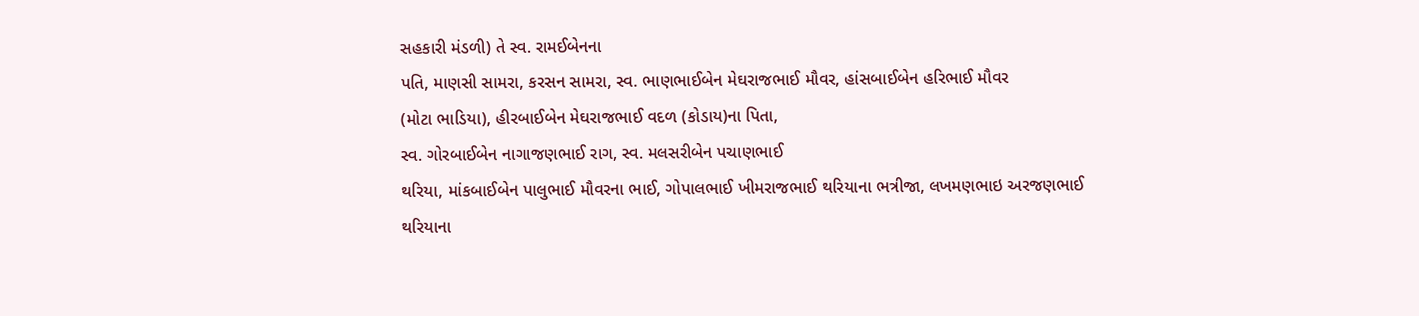સહકારી મંડળી) તે સ્વ. રામઈબેનના
પતિ, માણસી સામરા, કરસન સામરા, સ્વ. ભાણભાઈબેન મેઘરાજભાઈ મૌવર, હાંસબાઈબેન હરિભાઈ મૌવર
(મોટા ભાડિયા), હીરબાઈબેન મેઘરાજભાઈ વદળ (કોડાય)ના પિતા,
સ્વ. ગોરબાઈબેન નાગાજણભાઈ રાગ, સ્વ. મલસરીબેન પચાણભાઈ
થરિયા, માંકબાઈબેન પાલુભાઈ મૌવરના ભાઈ, ગોપાલભાઈ ખીમરાજભાઈ થરિયાના ભત્રીજા, લખમણભાઇ અરજણભાઈ
થરિયાના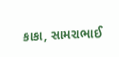કાકા, સામરાભાઈ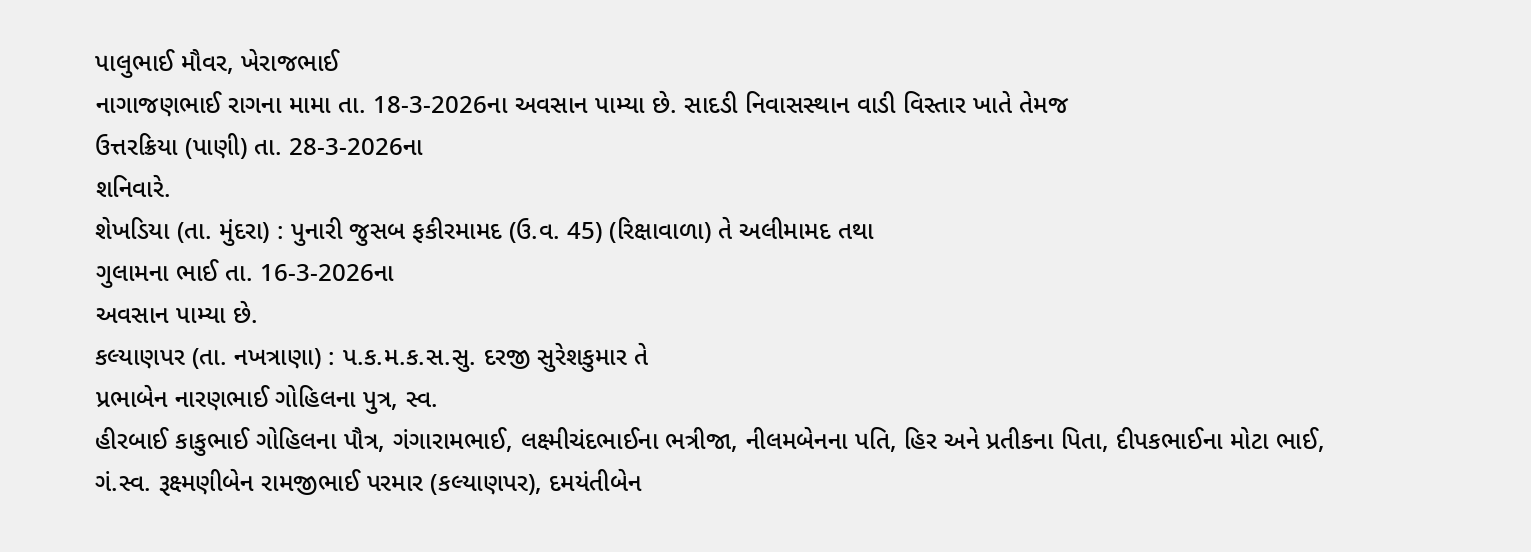પાલુભાઈ મૌવર, ખેરાજભાઈ
નાગાજણભાઈ રાગના મામા તા. 18-3-2026ના અવસાન પામ્યા છે. સાદડી નિવાસસ્થાન વાડી વિસ્તાર ખાતે તેમજ
ઉત્તરક્રિયા (પાણી) તા. 28-3-2026ના
શનિવારે.
શેખડિયા (તા. મુંદરા) : પુનારી જુસબ ફકીરમામદ (ઉ.વ. 45) (રિક્ષાવાળા) તે અલીમામદ તથા
ગુલામના ભાઈ તા. 16-3-2026ના
અવસાન પામ્યા છે.
કલ્યાણપર (તા. નખત્રાણા) : પ.ક.મ.ક.સ.સુ. દરજી સુરેશકુમાર તે
પ્રભાબેન નારણભાઈ ગોહિલના પુત્ર, સ્વ.
હીરબાઈ કાકુભાઈ ગોહિલના પૌત્ર, ગંગારામભાઈ, લક્ષ્મીચંદભાઈના ભત્રીજા, નીલમબેનના પતિ, હિર અને પ્રતીકના પિતા, દીપકભાઈના મોટા ભાઈ, ગં.સ્વ. રૂક્ષ્મણીબેન રામજીભાઈ પરમાર (કલ્યાણપર), દમયંતીબેન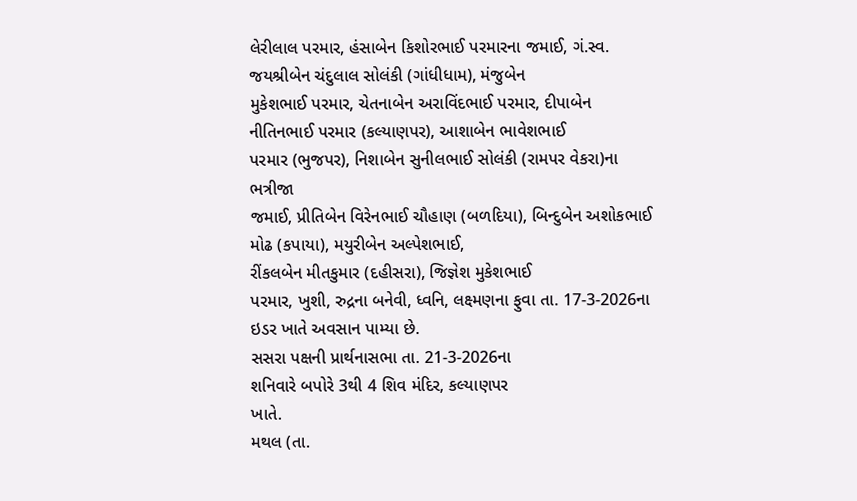લેરીલાલ પરમાર, હંસાબેન કિશોરભાઈ પરમારના જમાઈ, ગં.સ્વ. જયશ્રીબેન ચંદુલાલ સોલંકી (ગાંધીધામ), મંજુબેન
મુકેશભાઈ પરમાર, ચેતનાબેન અરાવિંદભાઈ પરમાર, દીપાબેન નીતિનભાઈ પરમાર (કલ્યાણપર), આશાબેન ભાવેશભાઈ
પરમાર (ભુજપર), નિશાબેન સુનીલભાઈ સોલંકી (રામપર વેકરા)ના ભત્રીજા
જમાઈ, પ્રીતિબેન વિરેનભાઈ ચૌહાણ (બળદિયા), બિન્દુબેન અશોકભાઈ મોઢ (કપાયા), મયુરીબેન અલ્પેશભાઈ,
રીંકલબેન મીતકુમાર (દહીસરા), જિજ્ઞેશ મુકેશભાઈ
પરમાર, ખુશી, રુદ્રના બનેવી, ધ્વનિ, લક્ષ્મણના ફુવા તા. 17-3-2026ના ઇડર ખાતે અવસાન પામ્યા છે.
સસરા પક્ષની પ્રાર્થનાસભા તા. 21-3-2026ના
શનિવારે બપોરે 3થી 4 શિવ મંદિર, કલ્યાણપર
ખાતે.
મથલ (તા.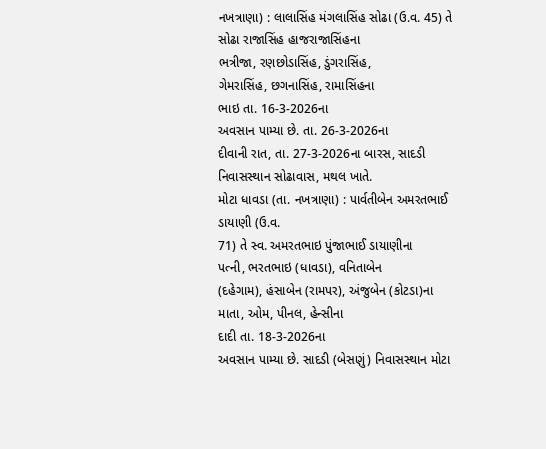નખત્રાણા) : લાલાસિંહ મંગલાસિંહ સોઢા (ઉ.વ. 45) તે સોઢા રાજાસિંહ હાજરાજાસિંહના
ભત્રીજા, રણછોડાસિંહ, ડુંગરાસિંહ,
ગેમરાસિંહ, છગનાસિંહ, રામાસિંહના
ભાઇ તા. 16-3-2026ના
અવસાન પામ્યા છે. તા. 26-3-2026ના
દીવાની રાત, તા. 27-3-2026ના બારસ, સાદડી નિવાસસ્થાન સોઢાવાસ, મથલ ખાતે.
મોટા ધાવડા (તા. નખત્રાણા) : પાર્વતીબેન અમરતભાઈ ડાયાણી (ઉ.વ.
71) તે સ્વ. અમરતભાઇ પુંજાભાઈ ડાયાણીના
પત્ની, ભરતભાઇ (ધાવડા), વનિતાબેન
(દહેગામ), હંસાબેન (રામપર), અંજુબેન (કોટડા)ના
માતા, ઓમ, પીનલ, હેન્સીના
દાદી તા. 18-3-2026ના
અવસાન પામ્યા છે. સાદડી (બેસણું) નિવાસસ્થાન મોટા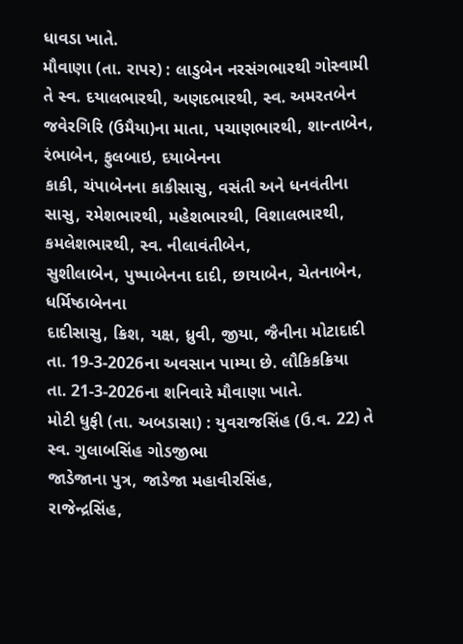ધાવડા ખાતે.
મૌવાણા (તા. રાપર) : લાડુબેન નરસંગભારથી ગોસ્વામી તે સ્વ. દયાલભારથી, અણદભારથી, સ્વ. અમરતબેન
જવેરગિરિ (ઉમૈયા)ના માતા, પચાણભારથી, શાન્તાબેન,
રંભાબેન, ફુલબાઇ, દયાબેનના
કાકી, ચંપાબેનના કાકીસાસુ, વસંતી અને ધનવંતીના
સાસુ, રમેશભારથી, મહેશભારથી, વિશાલભારથી, કમલેશભારથી, સ્વ. નીલાવંતીબેન,
સુશીલાબેન, પુષ્પાબેનના દાદી, છાયાબેન, ચેતનાબેન, ધર્મિષ્ઠાબેનના
દાદીસાસુ, ક્રિશ, યક્ષ, ધ્રુવી, જીયા, જૈનીના મોટાદાદી
તા. 19-3-2026ના અવસાન પામ્યા છે. લૌકિકક્રિયા
તા. 21-3-2026ના શનિવારે મૌવાણા ખાતે.
મોટી ધુફી (તા. અબડાસા) : યુવરાજસિંહ (ઉ.વ. 22) તે સ્વ. ગુલાબસિંહ ગોડજીભા
જાડેજાના પુત્ર, જાડેજા મહાવીરસિંહ,
રાજેન્દ્રસિંહ,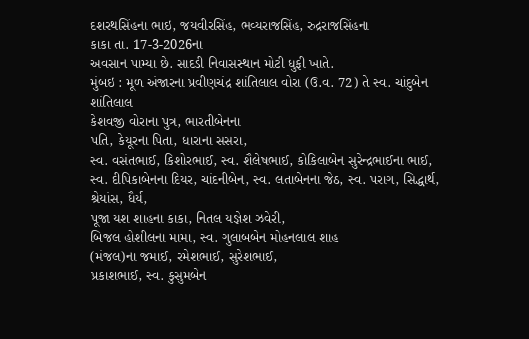દશરથસિંહના ભાઇ, જયવીરસિંહ, ભવ્યરાજસિંહ, રુદ્રરાજસિંહના
કાકા તા. 17-3-2026ના
અવસાન પામ્યા છે. સાદડી નિવાસસ્થાન મોટી ધુફી ખાતે.
મુંબઇ : મૂળ અંજારના પ્રવીણચંદ્ર શાંતિલાલ વોરા (ઉ.વ. 72) તે સ્વ. ચાંદુબેન શાંતિલાલ
કેશવજી વોરાના પુત્ર, ભારતીબેનના
પતિ, કેયૂરના પિતા, ધારાના સસરા,
સ્વ. વસંતભાઈ, કિશોરભાઈ, સ્વ. શૈલેષભાઈ, કોકિલાબેન સુરેન્દ્રભાઈના ભાઈ,
સ્વ. દીપિકાબેનના દિયર, ચાંદનીબેન, સ્વ. લતાબેનના જેઠ, સ્વ. પરાગ, સિદ્ધાર્થ, શ્રેયાંસ, ધૈર્ય,
પૂજા યશ શાહના કાકા, નિતલ યજ્ઞેશ ઝવેરી,
બિજલ હોશીલના મામા, સ્વ. ગુલાબબેન મોહનલાલ શાહ
(મંજલ)ના જમાઈ, રમેશભાઈ, સુરેશભાઈ,
પ્રકાશભાઈ, સ્વ. કુસુમબેન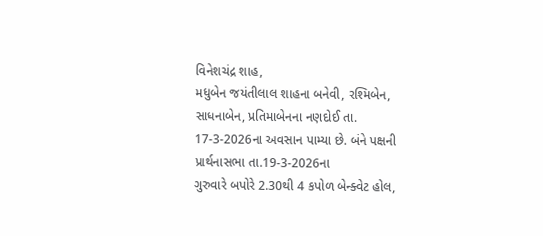વિનેશચંદ્ર શાહ,
મધુબેન જયંતીલાલ શાહના બનેવી, રશ્મિબેન,
સાધનાબેન, પ્રતિમાબેનના નણદોઈ તા. 17-3-2026ના અવસાન પામ્યા છે. બંને પક્ષની
પ્રાર્થનાસભા તા.19-3-2026ના
ગુરુવારે બપોરે 2.30થી 4 કપોળ બેન્ક્વેટ હોલ,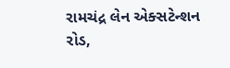રામચંદ્ર લેન એક્સટેન્શન રોડ,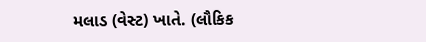મલાડ (વેસ્ટ) ખાતે. (લૌકિક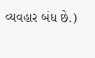વ્યવહાર બંધ છે.)